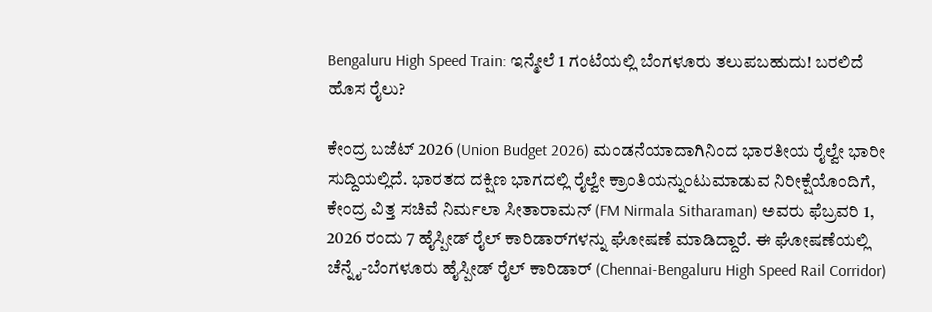Bengaluru High Speed Train: ಇನ್ಮೇಲೆ 1 ಗಂಟೆಯಲ್ಲಿ ಬೆಂಗಳೂರು ತಲುಪಬಹುದು! ಬರಲಿದೆ ಹೊಸ ರೈಲು?

ಕೇಂದ್ರ ಬಜೆಟ್‌ 2026 (Union Budget 2026) ಮಂಡನೆಯಾದಾಗಿನಿಂದ ಭಾರತೀಯ ರೈಲ್ವೇ ಭಾರೀ ಸುದ್ದಿಯಲ್ಲಿದೆ. ಭಾರತದ ದಕ್ಷಿಣ ಭಾಗದಲ್ಲಿ ರೈಲ್ವೇ ಕ್ರಾಂತಿಯನ್ನುಂಟುಮಾಡುವ ನಿರೀಕ್ಷೆಯೊಂದಿಗೆ, ಕೇಂದ್ರ ವಿತ್ತ ಸಚಿವೆ ನಿರ್ಮಲಾ ಸೀತಾರಾಮನ್‌ (FM Nirmala Sitharaman) ಅವರು ಫೆಬ್ರವರಿ 1, 2026 ರಂದು 7 ಹೈಸ್ಪೀಡ್‌ ರೈಲ್‌ ಕಾರಿಡಾರ್‌ಗಳನ್ನು ಘೋಷಣೆ ಮಾಡಿದ್ದಾರೆ. ಈ ಘೋಷಣೆಯಲ್ಲಿ ಚೆನ್ನೈ-ಬೆಂಗಳೂರು ಹೈಸ್ಪೀಡ್‌ ರೈಲ್‌ ಕಾರಿಡಾರ್‌ (Chennai-Bengaluru High Speed Rail Corridor)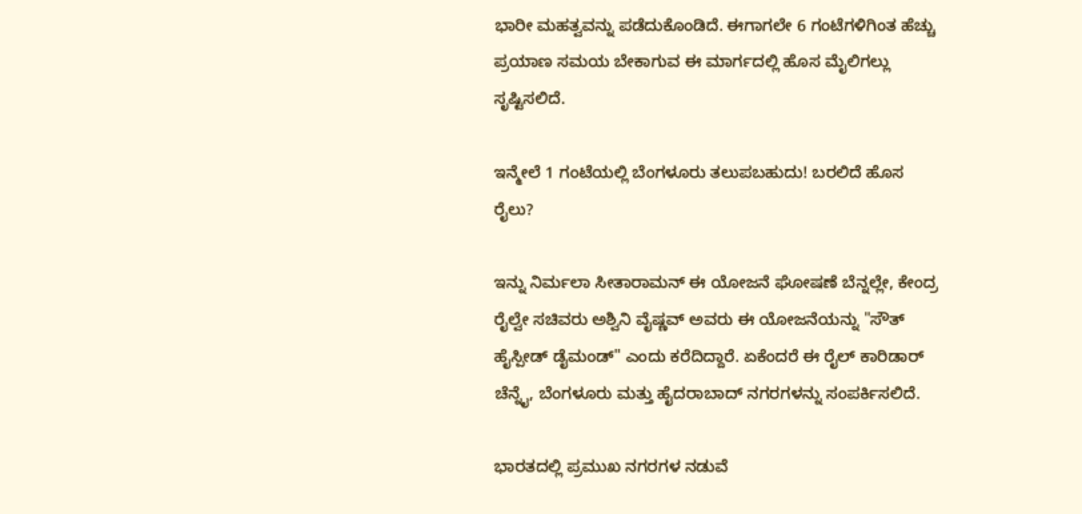ಭಾರೀ ಮಹತ್ವವನ್ನು ಪಡೆದುಕೊಂಡಿದೆ. ಈಗಾಗಲೇ 6 ಗಂಟೆಗಳಿಗಿಂತ ಹೆಚ್ಚು ಪ್ರಯಾಣ ಸಮಯ ಬೇಕಾಗುವ ಈ ಮಾರ್ಗದಲ್ಲಿ ಹೊಸ ಮೈಲಿಗಲ್ಲು ಸೃಷ್ಟಿಸಲಿದೆ.

ಇನ್ಮೇಲೆ 1 ಗಂಟೆಯಲ್ಲಿ ಬೆಂಗಳೂರು ತಲುಪಬಹುದು! ಬರಲಿದೆ ಹೊಸ ರೈಲು?

ಇನ್ನು ನಿರ್ಮಲಾ ಸೀತಾರಾಮನ್‌ ಈ ಯೋಜನೆ ಘೋಷಣೆ ಬೆನ್ನಲ್ಲೇ, ಕೇಂದ್ರ ರೈಲ್ವೇ ಸಚಿವರು ಅಶ್ವಿನಿ ವೈಷ್ಣವ್‌ ಅವರು ಈ ಯೋಜನೆಯನ್ನು "ಸೌತ್‌ ಹೈಸ್ಪೀಡ್‌ ಡೈಮಂಡ್" ಎಂದು ಕರೆದಿದ್ದಾರೆ. ಏಕೆಂದರೆ ಈ ರೈಲ್‌ ಕಾರಿಡಾರ್‌ ಚೆನ್ನೈ, ಬೆಂಗಳೂರು ಮತ್ತು ಹೈದರಾಬಾದ್‌ ನಗರಗಳನ್ನು ಸಂಪರ್ಕಿಸಲಿದೆ.

ಭಾರತದಲ್ಲಿ ಪ್ರಮುಖ ನಗರಗಳ ನಡುವೆ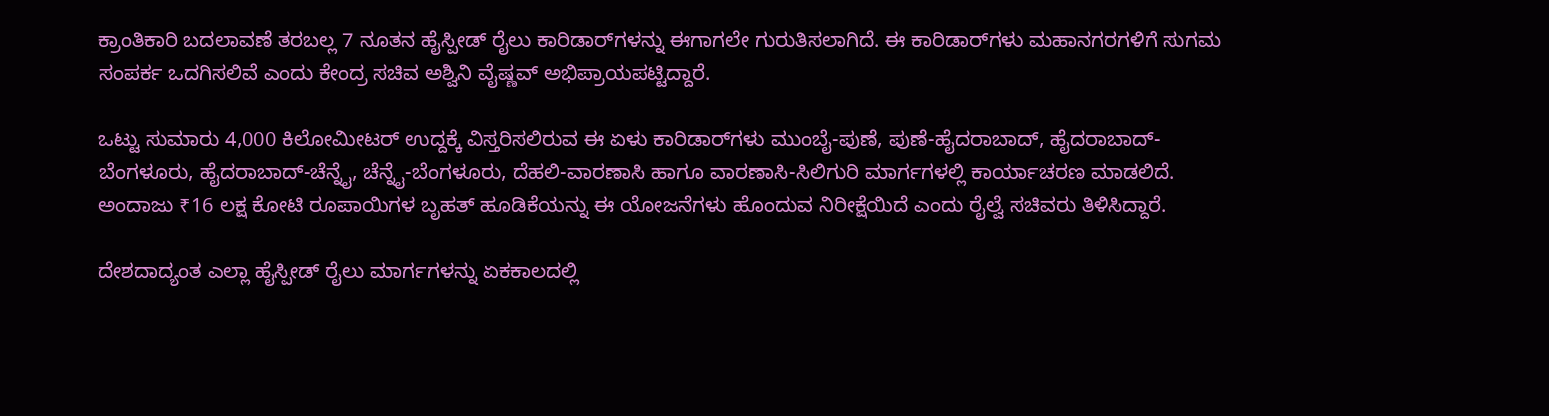ಕ್ರಾಂತಿಕಾರಿ ಬದಲಾವಣೆ ತರಬಲ್ಲ 7 ನೂತನ ಹೈಸ್ಪೀಡ್ ರೈಲು ಕಾರಿಡಾರ್‌ಗಳನ್ನು ಈಗಾಗಲೇ ಗುರುತಿಸಲಾಗಿದೆ. ಈ ಕಾರಿಡಾರ್‌ಗಳು ಮಹಾನಗರಗಳಿಗೆ ಸುಗಮ ಸಂಪರ್ಕ ಒದಗಿಸಲಿವೆ ಎಂದು ಕೇಂದ್ರ ಸಚಿವ ಅಶ್ವಿನಿ ವೈಷ್ಣವ್ ಅಭಿಪ್ರಾಯಪಟ್ಟಿದ್ದಾರೆ.

ಒಟ್ಟು ಸುಮಾರು 4,000 ಕಿಲೋಮೀಟರ್ ಉದ್ದಕ್ಕೆ ವಿಸ್ತರಿಸಲಿರುವ ಈ ಏಳು ಕಾರಿಡಾರ್‌ಗಳು ಮುಂಬೈ-ಪುಣೆ, ಪುಣೆ-ಹೈದರಾಬಾದ್, ಹೈದರಾಬಾದ್-ಬೆಂಗಳೂರು, ಹೈದರಾಬಾದ್-ಚೆನ್ನೈ, ಚೆನ್ನೈ-ಬೆಂಗಳೂರು, ದೆಹಲಿ-ವಾರಣಾಸಿ ಹಾಗೂ ವಾರಣಾಸಿ-ಸಿಲಿಗುರಿ ಮಾರ್ಗಗಳಲ್ಲಿ ಕಾರ್ಯಾಚರಣ ಮಾಡಲಿದೆ. ಅಂದಾಜು ₹16 ಲಕ್ಷ ಕೋಟಿ ರೂಪಾಯಿಗಳ ಬೃಹತ್ ಹೂಡಿಕೆಯನ್ನು ಈ ಯೋಜನೆಗಳು ಹೊಂದುವ ನಿರೀಕ್ಷೆಯಿದೆ ಎಂದು ರೈಲ್ವೆ ಸಚಿವರು ತಿಳಿಸಿದ್ದಾರೆ.

ದೇಶದಾದ್ಯಂತ ಎಲ್ಲಾ ಹೈಸ್ಪೀಡ್ ರೈಲು ಮಾರ್ಗಗಳನ್ನು ಏಕಕಾಲದಲ್ಲಿ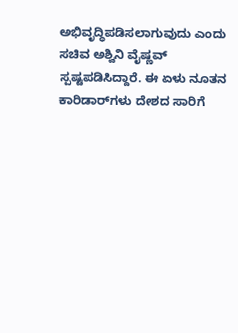ಅಭಿವೃದ್ಧಿಪಡಿಸಲಾಗುವುದು ಎಂದು ಸಚಿವ ಅಶ್ವಿನಿ ವೈಷ್ಣವ್ ಸ್ಪಷ್ಟಪಡಿಸಿದ್ದಾರೆ. ಈ ಏಳು ನೂತನ ಕಾರಿಡಾರ್‌ಗಳು ದೇಶದ ಸಾರಿಗೆ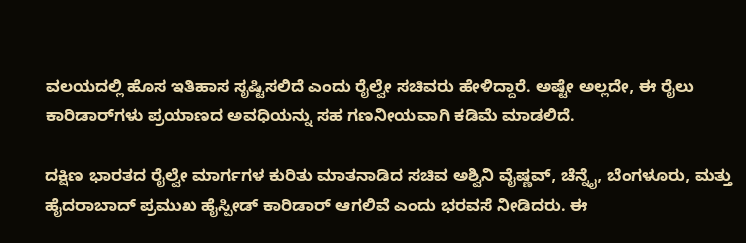ವಲಯದಲ್ಲಿ ಹೊಸ ಇತಿಹಾಸ ಸೃಷ್ಟಿಸಲಿದೆ ಎಂದು ರೈಲ್ವೇ ಸಚಿವರು ಹೇಳಿದ್ದಾರೆ. ಅಷ್ಟೇ ಅಲ್ಲದೇ, ಈ ರೈಲು ಕಾರಿಡಾರ್‌ಗಳು ಪ್ರಯಾಣದ ಅವಧಿಯನ್ನು ಸಹ ಗಣನೀಯವಾಗಿ ಕಡಿಮೆ ಮಾಡಲಿದೆ.

ದಕ್ಷಿಣ ಭಾರತದ ರೈಲ್ವೇ ಮಾರ್ಗಗಳ ಕುರಿತು ಮಾತನಾಡಿದ ಸಚಿವ ಅಶ್ವಿನಿ ವೈಷ್ಣವ್, ಚೆನ್ನೈ, ಬೆಂಗಳೂರು, ಮತ್ತು ಹೈದರಾಬಾದ್ ಪ್ರಮುಖ ಹೈಸ್ಪೀಡ್ ಕಾರಿಡಾರ್‌ ಆಗಲಿವೆ ಎಂದು ಭರವಸೆ ನೀಡಿದರು. ಈ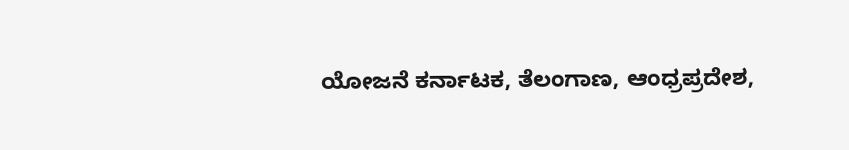ಯೋಜನೆ ಕರ್ನಾಟಕ, ತೆಲಂಗಾಣ, ಆಂಧ್ರಪ್ರದೇಶ,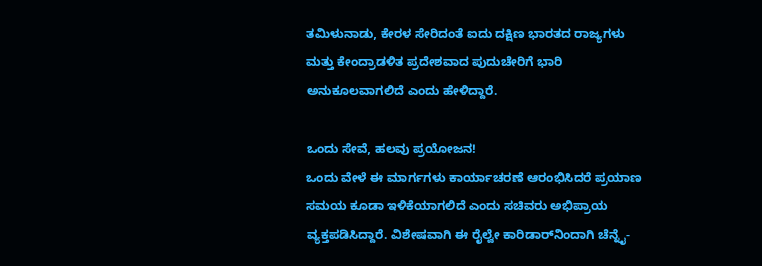ತಮಿಳುನಾಡು, ಕೇರಳ ಸೇರಿದಂತೆ ಐದು ದಕ್ಷಿಣ ಭಾರತದ ರಾಜ್ಯಗಳು ಮತ್ತು ಕೇಂದ್ರಾಡಳಿತ ಪ್ರದೇಶವಾದ ಪುದುಚೇರಿಗೆ ಭಾರಿ ಅನುಕೂಲವಾಗಲಿದೆ ಎಂದು ಹೇಳಿದ್ದಾರೆ.

ಒಂದು ಸೇವೆ, ಹಲವು ಪ್ರಯೋಜನ!
ಒಂದು ವೇಳೆ ಈ ಮಾರ್ಗಗಳು ಕಾರ್ಯಾಚರಣೆ ಆರಂಭಿಸಿದರೆ ಪ್ರಯಾಣ ಸಮಯ ಕೂಡಾ ಇಳಿಕೆಯಾಗಲಿದೆ ಎಂದು ಸಚಿವರು ಅಭಿಪ್ರಾಯ ವ್ಯಕ್ತಪಡಿಸಿದ್ದಾರೆ. ವಿಶೇಷವಾಗಿ ಈ ರೈಲ್ವೇ ಕಾರಿಡಾರ್‌ನಿಂದಾಗಿ ಚೆನ್ನೈ-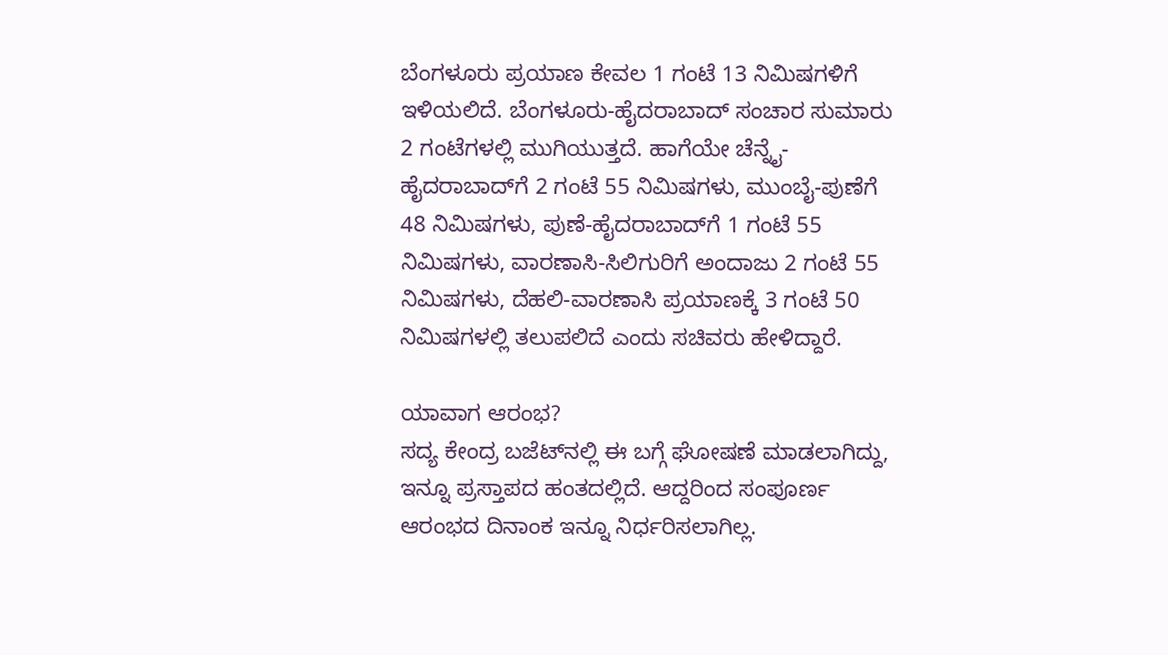ಬೆಂಗಳೂರು ಪ್ರಯಾಣ ಕೇವಲ 1 ಗಂಟೆ 13 ನಿಮಿಷಗಳಿಗೆ ಇಳಿಯಲಿದೆ. ಬೆಂಗಳೂರು-ಹೈದರಾಬಾದ್ ಸಂಚಾರ ಸುಮಾರು 2 ಗಂಟೆಗಳಲ್ಲಿ ಮುಗಿಯುತ್ತದೆ. ಹಾಗೆಯೇ ಚೆನ್ನೈ-ಹೈದರಾಬಾದ್‌ಗೆ 2 ಗಂಟೆ 55 ನಿಮಿಷಗಳು, ಮುಂಬೈ-ಪುಣೆಗೆ 48 ನಿಮಿಷಗಳು, ಪುಣೆ-ಹೈದರಾಬಾದ್‌ಗೆ 1 ಗಂಟೆ 55 ನಿಮಿಷಗಳು, ವಾರಣಾಸಿ-ಸಿಲಿಗುರಿಗೆ ಅಂದಾಜು 2 ಗಂಟೆ 55 ನಿಮಿಷಗಳು, ದೆಹಲಿ-ವಾರಣಾಸಿ ಪ್ರಯಾಣಕ್ಕೆ 3 ಗಂಟೆ 50 ನಿಮಿಷಗಳಲ್ಲಿ ತಲುಪಲಿದೆ ಎಂದು ಸಚಿವರು ಹೇಳಿದ್ದಾರೆ.

ಯಾವಾಗ ಆರಂಭ?
ಸದ್ಯ ಕೇಂದ್ರ ಬಜೆಟ್‌ನಲ್ಲಿ ಈ ಬಗ್ಗೆ ಘೋಷಣೆ ಮಾಡಲಾಗಿದ್ದು, ಇನ್ನೂ ಪ್ರಸ್ತಾಪದ ಹಂತದಲ್ಲಿದೆ. ಆದ್ದರಿಂದ ಸಂಪೂರ್ಣ ಆರಂಭದ ದಿನಾಂಕ ಇನ್ನೂ ನಿರ್ಧರಿಸಲಾಗಿಲ್ಲ.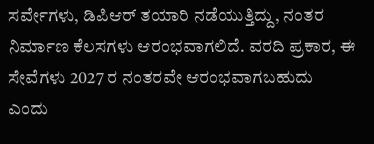ಸರ್ವೇಗಳು, ಡಿಪಿಆರ್‌ ತಯಾರಿ ನಡೆಯುತ್ತಿದ್ದು, ನಂತರ ನಿರ್ಮಾಣ ಕೆಲಸಗಳು ಆರಂಭವಾಗಲಿದೆ. ವರದಿ ಪ್ರಕಾರ, ಈ ಸೇವೆಗಳು 2027 ರ ನಂತರವೇ ಆರಂಭವಾಗಬಹುದು ಎಂದು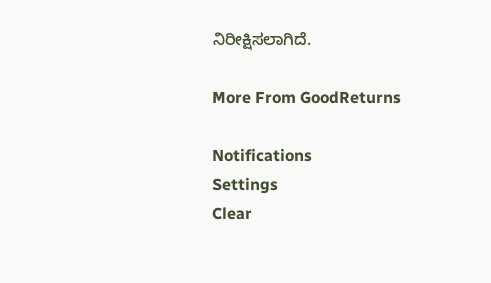ನಿರೀಕ್ಷಿಸಲಾಗಿದೆ.

More From GoodReturns

Notifications
Settings
Clear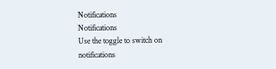Notifications
Notifications
Use the toggle to switch on notifications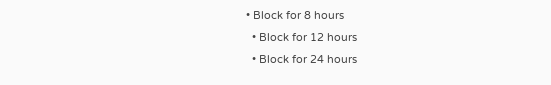• Block for 8 hours
  • Block for 12 hours
  • Block for 24 hours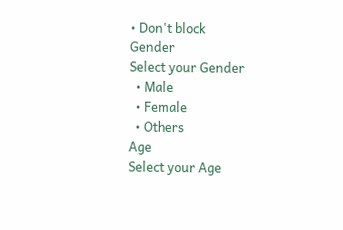• Don't block
Gender
Select your Gender
  • Male
  • Female
  • Others
Age
Select your Age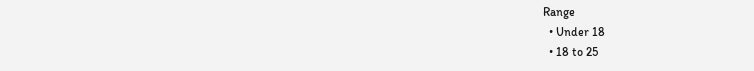Range
  • Under 18
  • 18 to 25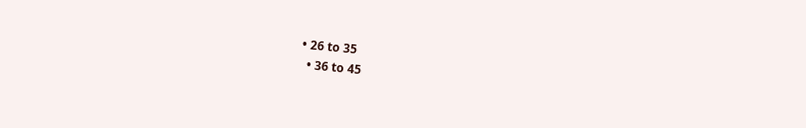• 26 to 35
  • 36 to 45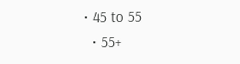• 45 to 55
  • 55+